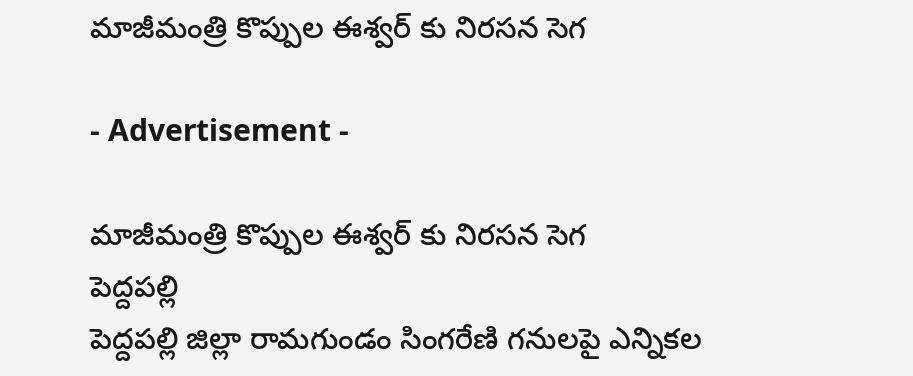మాజీమంత్రి కొప్పుల ఈశ్వర్ కు నిరసన సెగ

- Advertisement -

మాజీమంత్రి కొప్పుల ఈశ్వర్ కు నిరసన సెగ
పెద్దపల్లి
పెద్దపల్లి జిల్లా రామగుండం సింగరేణి గనులపై ఎన్నికల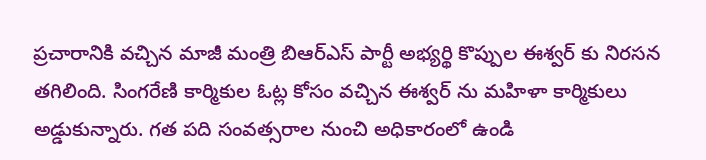ప్రచారానికి వచ్చిన మాజీ మంత్రి బిఆర్ఎస్ పార్టీ అభ్యర్థి కొప్పుల ఈశ్వర్ కు నిరసన తగిలింది. సింగరేణి కార్మికుల ఓట్ల కోసం వచ్చిన ఈశ్వర్ ను మహిళా కార్మికులు అడ్డుకున్నారు. గత పది సంవత్సరాల నుంచి అధికారంలో ఉండి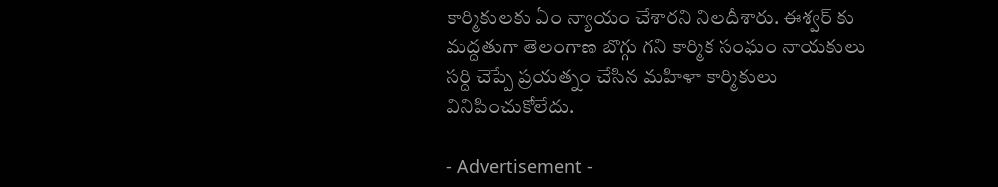కార్మికులకు ఏం న్యాయం చేశారని నిలదీశారు. ఈశ్వర్ కు మద్దతుగా తెలంగాణ బొగ్గు గని కార్మిక సంఘం నాయకులు సర్ది చెప్పే ప్రయత్నం చేసిన మహిళా కార్మికులు వినిపించుకోలేదు.

- Advertisement -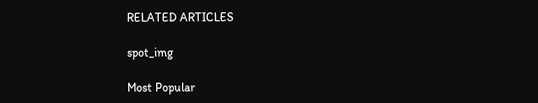RELATED ARTICLES

spot_img

Most Popular